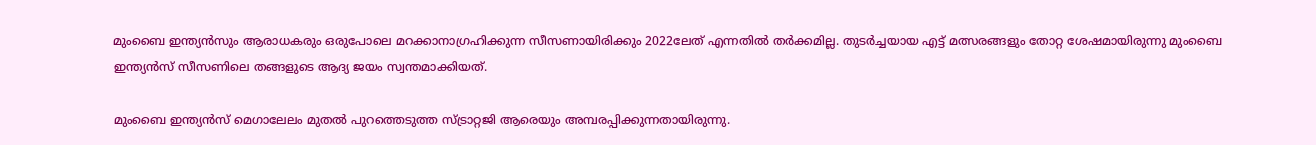മുംബൈ ഇന്ത്യന്‍സും ആരാധകരും ഒരുപോലെ മറക്കാനാഗ്രഹിക്കുന്ന സീസണായിരിക്കും 2022ലേത് എന്നതില്‍ തര്‍ക്കമില്ല. തുടര്‍ച്ചയായ എട്ട് മത്സരങ്ങളും തോറ്റ ശേഷമായിരുന്നു മുംബൈ ഇന്ത്യന്‍സ് സീസണിലെ തങ്ങളുടെ ആദ്യ ജയം സ്വന്തമാക്കിയത്.

മുംബൈ ഇന്ത്യന്‍സ് മെഗാലേലം മുതല്‍ പുറത്തെടുത്ത സ്ട്രാറ്റജി ആരെയും അമ്പരപ്പിക്കുന്നതായിരുന്നു.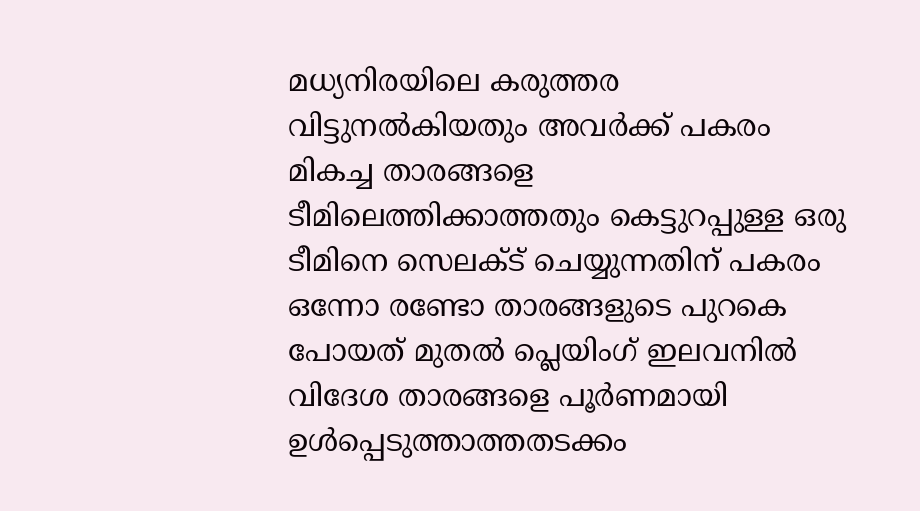മധ്യനിരയിലെ കരുത്തര വിട്ടുനല്‍കിയതും അവര്‍ക്ക് പകരം മികച്ച താരങ്ങളെ ടീമിലെത്തിക്കാത്തതും കെട്ടുറപ്പുള്ള ഒരു ടീമിനെ സെലക്ട് ചെയ്യുന്നതിന് പകരം ഒന്നോ രണ്ടോ താരങ്ങളുടെ പുറകെ പോയത് മുതല്‍ പ്ലെയിംഗ് ഇലവനില്‍ വിദേശ താരങ്ങളെ പൂര്‍ണമായി ഉള്‍പ്പെടുത്താത്തതടക്കം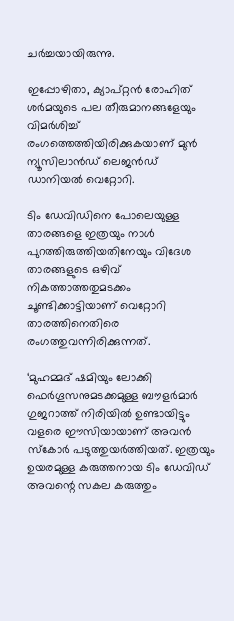ചര്‍ച്ചയായിരുന്നു.

ഇപ്പോഴിതാ, ക്യാപ്റ്റന്‍ രോഹിത് ശര്‍മയുടെ പല തീരുമാനങ്ങളേയും വിമര്‍ശിച്ച് രംഗത്തെത്തിയിരിക്കുകയാണ് മുന്‍ ന്യൂസിലാന്‍ഡ് ലെജന്‍ഡ് ഡാനിയല്‍ വെറ്റോറി.

ടിം ഡേവിഡിനെ പോലെയുള്ള താരങ്ങളെ ഇത്രയും നാള്‍ പുറത്തിരുത്തിയതിനേയും വിദേശ താരങ്ങളുടെ ഒഴിവ് നികത്താത്തതുമടക്കം ചൂണ്ടിക്കാട്ടിയാണ് വെറ്റോറി താരത്തിനെതിരെ രംഗത്തുവന്നിരിക്കുന്നത്.

‘മുഹമ്മദ് ഷമിയും ലോക്കി ഫെര്‍ഗൂസനുമടക്കമുള്ള ബൗളര്‍മാര്‍ ഗുജറാത്ത് നിരിയില്‍ ഉണ്ടായിട്ടും വളരെ ഈസിയായാണ് അവന്‍ സ്‌കോര്‍ പടുത്തുയര്‍ത്തിയത്. ഇത്രയും ഉയരമുള്ള കരുത്തനായ ടിം ഡേവിഡ് അവന്റെ സകല കരുത്തും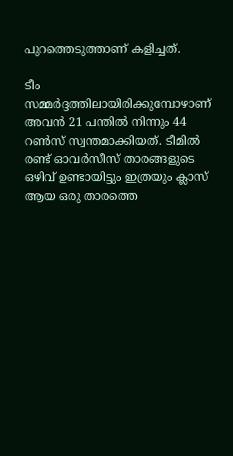പുറത്തെടുത്താണ് കളിച്ചത്.

ടീം സമ്മര്‍ദ്ദത്തിലായിരിക്കുമ്പോഴാണ് അവന്‍ 21 പന്തില്‍ നിന്നും 44 റണ്‍സ് സ്വന്തമാക്കിയത്. ടീമില്‍ രണ്ട് ഓവര്‍സീസ് താരങ്ങളുടെ ഒഴിവ് ഉണ്ടായിട്ടും ഇത്രയും ക്ലാസ് ആയ ഒരു താരത്തെ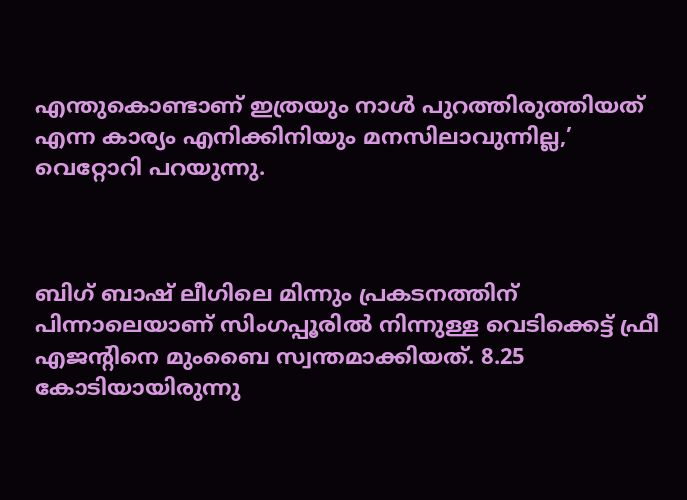എന്തുകൊണ്ടാണ് ഇത്രയും നാള്‍ പുറത്തിരുത്തിയത് എന്ന കാര്യം എനിക്കിനിയും മനസിലാവുന്നില്ല,’ വെറ്റോറി പറയുന്നു.



ബിഗ് ബാഷ് ലീഗിലെ മിന്നും പ്രകടനത്തിന് പിന്നാലെയാണ് സിംഗപ്പൂരില്‍ നിന്നുള്ള വെടിക്കെട്ട് ഫ്രീ എജന്റിനെ മുംബൈ സ്വന്തമാക്കിയത്. 8.25 കോടിയായിരുന്നു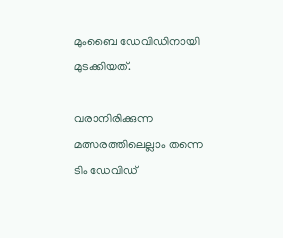മുംബൈ ഡേവിഡിനായി മുടക്കിയത്.

വരാനിരിക്കുന്ന മത്സരത്തിലെല്ലാം തന്നെ ടിം ഡേവിഡ്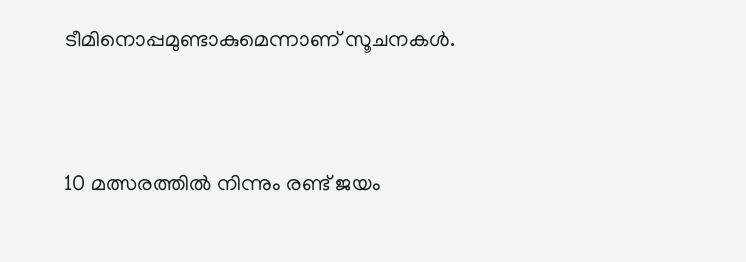ടീമിനൊപ്പമുണ്ടാകുമെന്നാണ് സൂചനകള്‍.



10 മത്സരത്തില്‍ നിന്നും രണ്ട് ജയം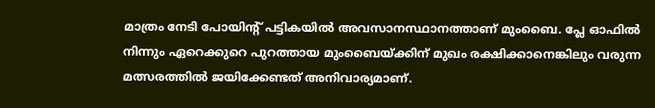മാത്രം നേടി പോയിന്റ് പട്ടികയില്‍ അവസാനസ്ഥാനത്താണ് മുംബൈ. പ്ലേ ഓഫില്‍ നിന്നും ഏറെക്കുറെ പുറത്തായ മുംബൈയ്ക്കിന് മുഖം രക്ഷിക്കാനെങ്കിലും വരുന്ന മത്സരത്തില്‍ ജയിക്കേണ്ടത് അനിവാര്യമാണ്.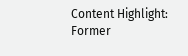Content Highlight: Former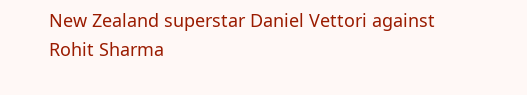New Zealand superstar Daniel Vettori against Rohit Sharma